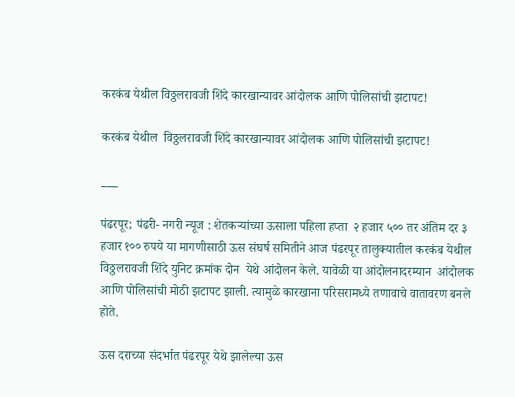करकंब येथील विठ्ठलरावजी शिंदे कारखान्यावर आंदोलक आणि पोलिसांची झटापट!

करकंब येथील  विठ्ठलरावजी शिंदे कारखान्यावर आंदोलक आणि पोलिसांची झटापट!

___

पंढरपूर; पंढरी- नगरी न्यूज : शेतकऱ्यांच्या ऊसाला पहिला हप्ता  २ हजार ५०० तर अंतिम दर ३ हजार १०० रुपये या मागणीसाठी ऊस संघर्ष समितीने आज पंढरपूर तालुक्यातील करकंब येथील विठ्ठलरावजी शिंदे युनिट क्रमांक दोन  येथे आंदोलन केले. यावेळी या आंदोलनादरम्यान  आंदोलक आणि पोलिसांची मोठी झटापट झाली. त्यामुळे कारखाना परिसरामध्ये तणावाचे वातावरण बनले होते.

ऊस दराच्या संदर्भात पंढरपूर येथे झालेल्या ऊस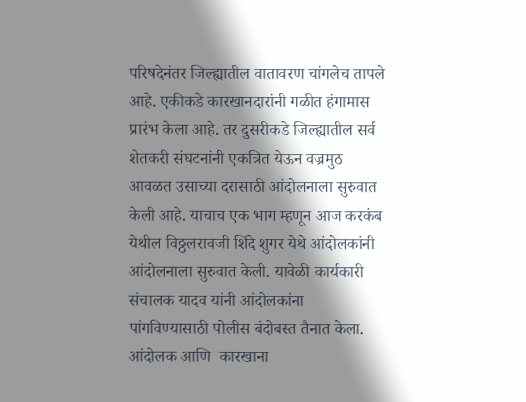परिषदेनंतर जिल्ह्यातील वातावरण चांगलेच तापले आहे. एकीकडे कारखानदारांनी गळीत हंगामास प्रारंभ केला आहे. तर दुसरीकडे जिल्ह्यातील सर्व शेतकरी संघटनांनी एकत्रित येऊन वज्रमुठ आवळत उसाच्या दरासाठी आंदोलनाला सुरुवात केली आहे. याचाच एक भाग म्हणून आज करकंब येथील विठ्ठलरावजी शिंदे शुगर येथे आंदोलकांनी आंदोलनाला सुरुवात केली. यावेळी कार्यकारी संचालक यादव यांनी आंदोलकांना पांगविण्यासाठी पोलीस बंदोबस्त तैनात केला. आंदोलक आणि  कारखाना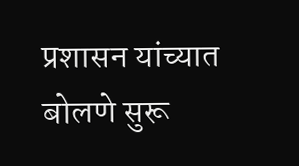प्रशासन यांच्यात बोलणे सुरू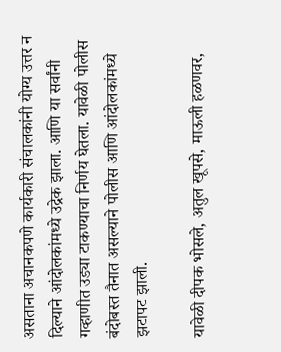असताना अचानकपणे कार्यकारी संचालकांनी योग्य उत्तर न  दिल्याने आंदोलकांमध्ये उद्रेक झाला. आणि या सर्वांनी गव्हाणीत उड्या टाकण्याचा निर्णय घेतला. यावेळी पोलीस बंदोबस्त तैनात असल्याने पोलीस आणि आंदोलकांमध्ये झटापट झाली.

यावेळी दीपक भोसले, अतुल खूपसे, माऊली हळणवर,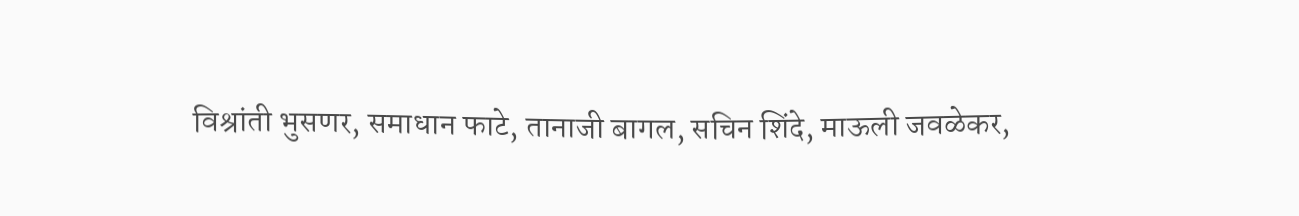विश्रांती भुसणर, समाधान फाटे, तानाजी बागल, सचिन शिंदे, माऊली जवळेकर,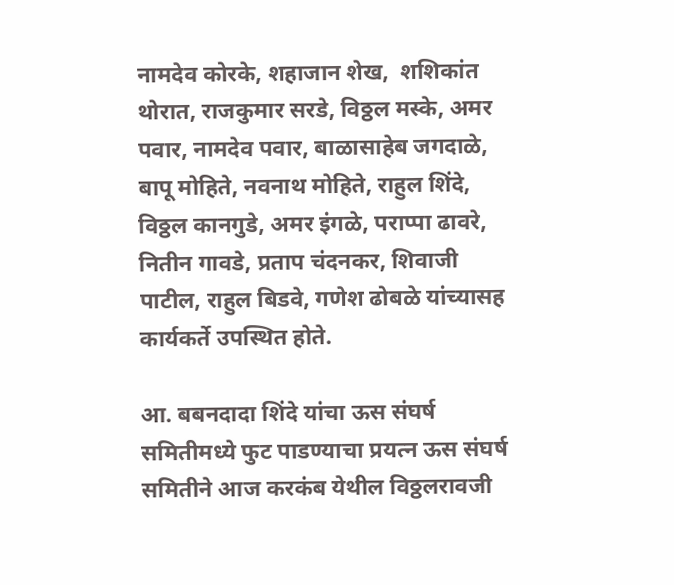नामदेव कोरके, शहाजान शेख,  शशिकांत थोरात, राजकुमार सरडे, विठ्ठल मस्के, अमर पवार, नामदेव पवार, बाळासाहेब जगदाळे, बापू मोहिते, नवनाथ मोहिते, राहुल शिंदे, विठ्ठल कानगुडे, अमर इंगळे, पराप्पा ढावरे, नितीन गावडे, प्रताप चंदनकर, शिवाजी पाटील, राहुल बिडवे, गणेश ढोबळे यांच्यासह कार्यकर्ते उपस्थित होते.

आ. बबनदादा शिंदे यांचा ऊस संघर्ष समितीमध्ये फुट पाडण्याचा प्रयत्न ऊस संघर्ष समितीने आज करकंब येथील विठ्ठलरावजी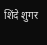शिंदे शुगर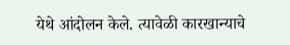येथे आंदोलन केले. त्यावेळी कारखान्याचे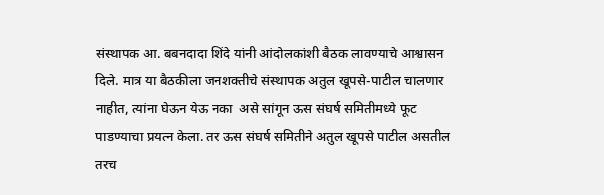संस्थापक आ. बबनदादा शिंदे यांनी आंदोलकांशी बैठक लावण्याचे आश्वासन दिले. मात्र या बैठकीला जनशक्तीचे संस्थापक अतुल खूपसे-पाटील चालणार नाहीत, त्यांना घेऊन येऊ नका  असे सांगून ऊस संघर्ष समितीमध्ये फूट पाडण्याचा प्रयत्न केला. तर ऊस संघर्ष समितीने अतुल खूपसे पाटील असतील तरच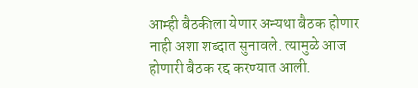आम्ही बैठकीला येणार अन्यथा बैठक होणार नाही अशा शब्दात सुनावले. त्यामुळे आज होणारी बैठक रद्द करण्यात आली.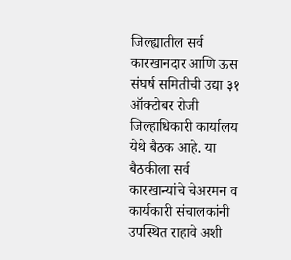जिल्ह्यातील सर्व कारखानदार आणि ऊस संघर्ष समितीची उद्या ३१ ऑक्टोबर रोजी जिल्हाधिकारी कार्यालय येथे बैठक आहे. या बैठकीला सर्व कारखान्यांचे चेअरमन व कार्यकारी संचालकांनी उपस्थित राहावे अशी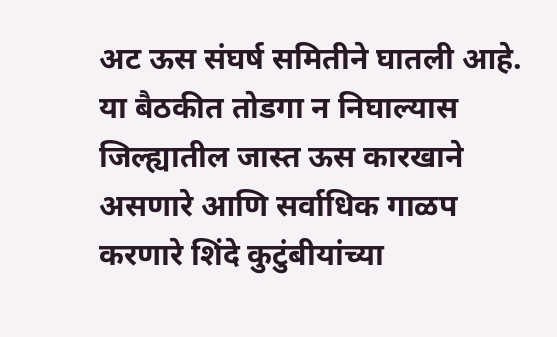अट ऊस संघर्ष समितीने घातली आहे. या बैठकीत तोडगा न निघाल्यास जिल्ह्यातील जास्त ऊस कारखाने असणारे आणि सर्वाधिक गाळप करणारे शिंदे कुटुंबीयांच्या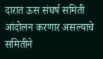दारात ऊस संघर्ष समिती आंदोलन करणार असल्याचे समितीने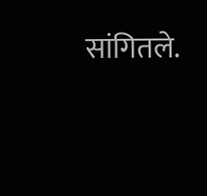सांगितले.